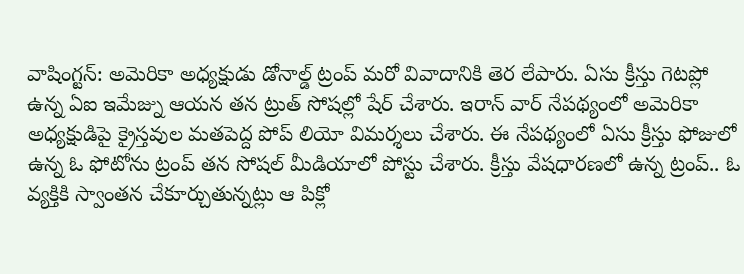వాషింగ్టన్: అమెరికా అధ్యక్షుడు డోనాల్డ్ ట్రంప్ మరో వివాదానికి తెర లేపారు. ఏసు క్రీస్తు గెటప్లో ఉన్న ఏఐ ఇమేజ్ను ఆయన తన ట్రుత్ సోషల్లో షేర్ చేశారు. ఇరాన్ వార్ నేపథ్యంలో అమెరికా అధ్యక్షుడిపై క్రైస్తవుల మతపెద్ద పోప్ లియో విమర్శలు చేశారు. ఈ నేపథ్యంలో ఏసు క్రీస్తు ఫోజులో ఉన్న ఓ ఫోటోను ట్రంప్ తన సోషల్ మీడియాలో పోస్టు చేశారు. క్రీస్తు వేషధారణలో ఉన్న ట్రంప్.. ఓ వ్యక్తికి స్వాంతన చేకూర్చుతున్నట్లు ఆ పిక్లో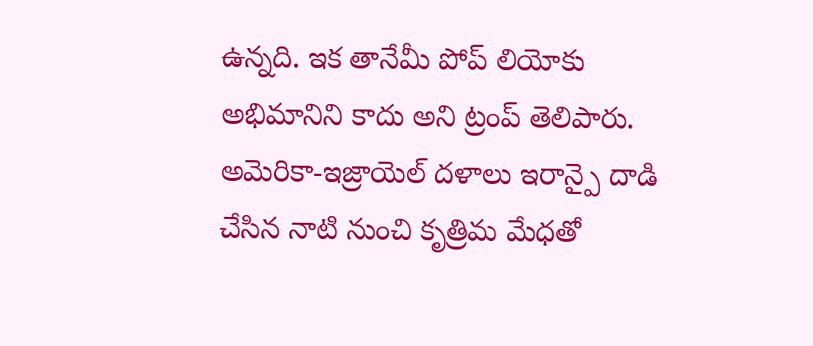ఉన్నది. ఇక తానేమీ పోప్ లియోకు అభిమానిని కాదు అని ట్రంప్ తెలిపారు. అమెరికా-ఇజ్రాయెల్ దళాలు ఇరాన్పై దాడి చేసిన నాటి నుంచి కృత్రిమ మేధతో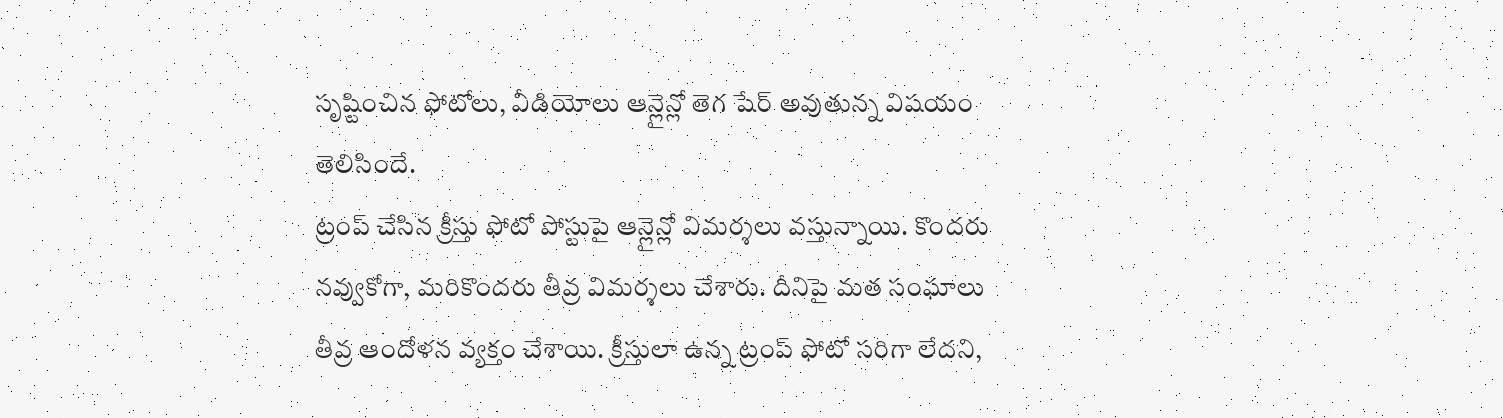సృష్టించిన ఫోటోలు, వీడియోలు ఆన్లైన్లో తెగ షేర్ అవుతున్న విషయం తెలిసిందే.
ట్రంప్ చేసిన క్రీస్తు ఫోటో పోస్టుపై ఆన్లైన్లో విమర్శలు వస్తున్నాయి. కొందరు నవ్వుకోగా, మరికొందరు తీవ్ర విమర్శలు చేశారు. దీనిపై మత సంఘాలు తీవ్ర ఆందోళన వ్యక్తం చేశాయి. క్రీస్తులా ఉన్న ట్రంప్ ఫోటో సరిగా లేదని,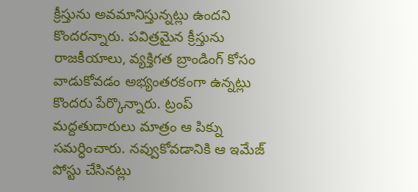క్రీస్తును అవమానిస్తున్నట్లు ఉందని కొందరన్నారు. పవిత్రమైన క్రీస్తును రాజకీయాలు, వ్యక్తిగత బ్రాండింగ్ కోసం వాడుకోవడం అభ్యంతరకంగా ఉన్నట్లు కొందరు పేర్కొన్నారు. ట్రంప్ మద్దతుదారులు మాత్రం ఆ పిక్ను సమర్ధించారు. నవ్వుకోవడానికి ఆ ఇమేజ్ పోస్టు చేసినట్లు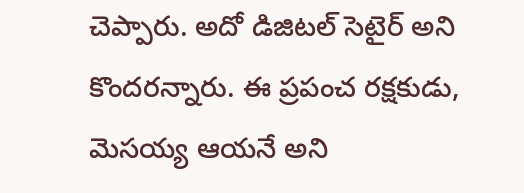చెప్పారు. అదో డిజిటల్ సెటైర్ అని కొందరన్నారు. ఈ ప్రపంచ రక్షకుడు, మెసయ్య ఆయనే అని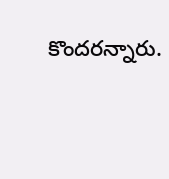కొందరన్నారు.